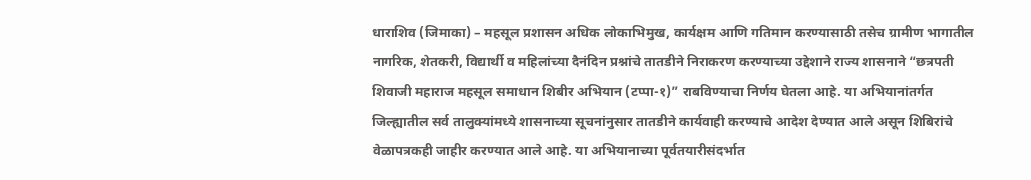धाराशिव (जिमाका) – महसूल प्रशासन अधिक लोकाभिमुख, कार्यक्षम आणि गतिमान करण्यासाठी तसेच ग्रामीण भागातील नागरिक, शेतकरी, विद्यार्थी व महिलांच्या दैनंदिन प्रश्नांचे तातडीने निराकरण करण्याच्या उद्देशाने राज्य शासनाने “छत्रपती शिवाजी महाराज महसूल समाधान शिबीर अभियान (टप्पा-१)” राबविण्याचा निर्णय घेतला आहे. या अभियानांतर्गत जिल्ह्यातील सर्व तालुक्यांमध्ये शासनाच्या सूचनांनुसार तातडीने कार्यवाही करण्याचे आदेश देण्यात आले असून शिबिरांचे वेळापत्रकही जाहीर करण्यात आले आहे. या अभियानाच्या पूर्वतयारीसंदर्भात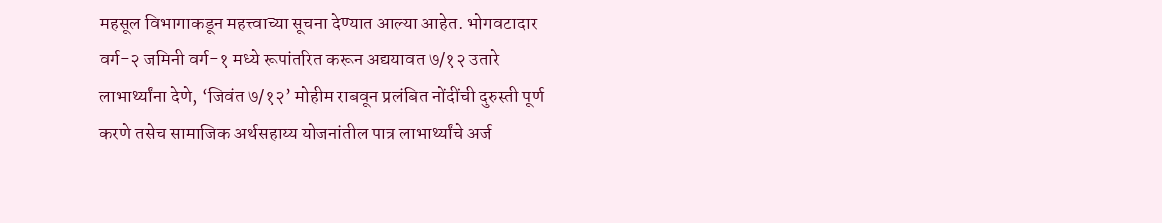महसूल विभागाकडून महत्त्वाच्या सूचना देण्यात आल्या आहेत. भोगवटादार वर्ग-२ जमिनी वर्ग-१ मध्ये रूपांतरित करून अद्ययावत ७/१२ उतारे लाभार्थ्यांना देणे, ‘जिवंत ७/१२’ मोहीम राबवून प्रलंबित नोंदींची दुरुस्ती पूर्ण करणे तसेच सामाजिक अर्थसहाय्य योजनांतील पात्र लाभार्थ्यांचे अर्ज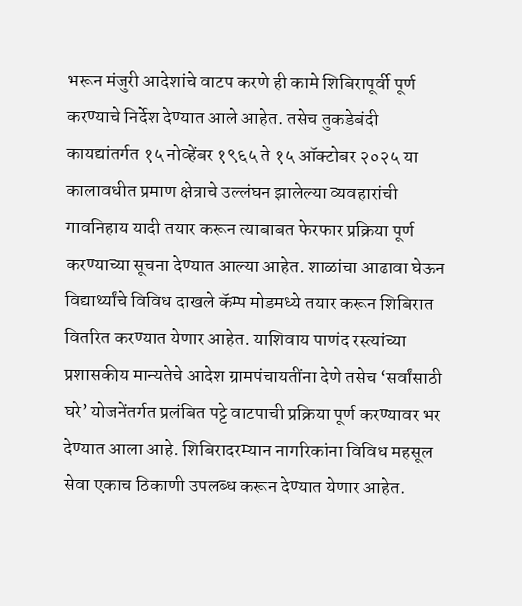भरून मंजुरी आदेशांचे वाटप करणे ही कामे शिबिरापूर्वी पूर्ण करण्याचे निर्देश देण्यात आले आहेत. तसेच तुकडेबंदी कायद्यांतर्गत १५ नोव्हेंबर १९६५ ते १५ ऑक्टोबर २०२५ या कालावधीत प्रमाण क्षेत्राचे उल्लंघन झालेल्या व्यवहारांची गावनिहाय यादी तयार करून त्याबाबत फेरफार प्रक्रिया पूर्ण करण्याच्या सूचना देण्यात आल्या आहेत. शाळांचा आढावा घेऊन विद्यार्थ्यांचे विविध दाखले कॅम्प मोडमध्ये तयार करून शिबिरात वितरित करण्यात येणार आहेत. याशिवाय पाणंद रस्त्यांच्या प्रशासकीय मान्यतेचे आदेश ग्रामपंचायतींना देणे तसेच ‘सर्वांसाठी घरे’ योजनेंतर्गत प्रलंबित पट्टे वाटपाची प्रक्रिया पूर्ण करण्यावर भर देण्यात आला आहे. शिबिरादरम्यान नागरिकांना विविध महसूल सेवा एकाच ठिकाणी उपलब्ध करून देण्यात येणार आहेत.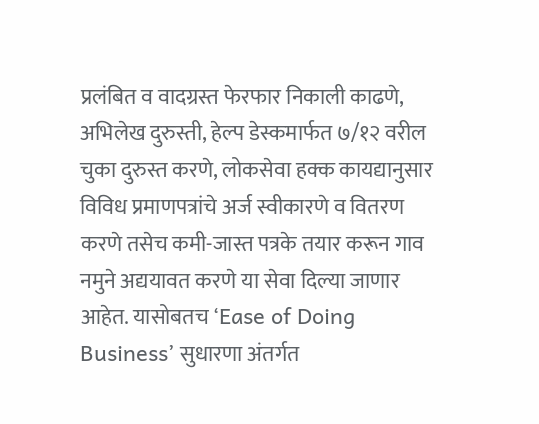प्रलंबित व वादग्रस्त फेरफार निकाली काढणे, अभिलेख दुरुस्ती, हेल्प डेस्कमार्फत ७/१२ वरील चुका दुरुस्त करणे, लोकसेवा हक्क कायद्यानुसार विविध प्रमाणपत्रांचे अर्ज स्वीकारणे व वितरण करणे तसेच कमी-जास्त पत्रके तयार करून गाव नमुने अद्ययावत करणे या सेवा दिल्या जाणार आहेत. यासोबतच ‘Ease of Doing Business’ सुधारणा अंतर्गत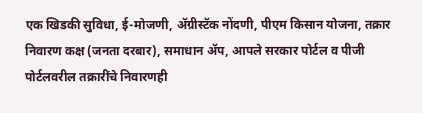एक खिडकी सुविधा, ई-मोजणी, ॲग्रीस्टॅक नोंदणी, पीएम किसान योजना, तक्रार निवारण कक्ष (जनता दरबार), समाधान ॲप, आपले सरकार पोर्टल व पीजी पोर्टलवरील तक्रारींचे निवारणही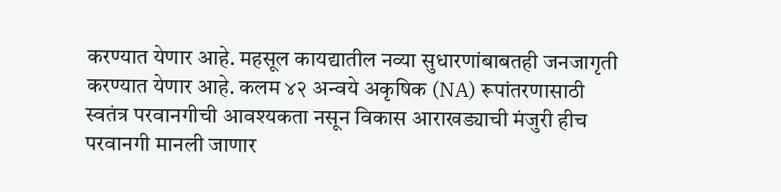करण्यात येणार आहे. महसूल कायद्यातील नव्या सुधारणांबाबतही जनजागृती करण्यात येणार आहे. कलम ४२ अन्वये अकृषिक (NA) रूपांतरणासाठी स्वतंत्र परवानगीची आवश्यकता नसून विकास आराखड्याची मंजुरी हीच परवानगी मानली जाणार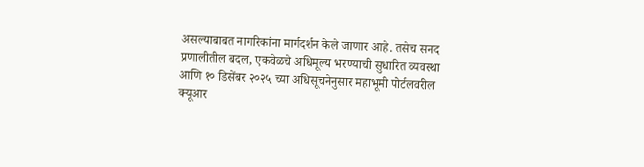असल्याबाबत नागरिकांना मार्गदर्शन केले जाणार आहे. तसेच सनद प्रणालीतील बदल, एकवेळचे अधिमूल्य भरण्याची सुधारित व्यवस्था आणि १० डिसेंबर २०२५ च्या अधिसूचनेनुसार महाभूमी पोर्टलवरील क्यूआर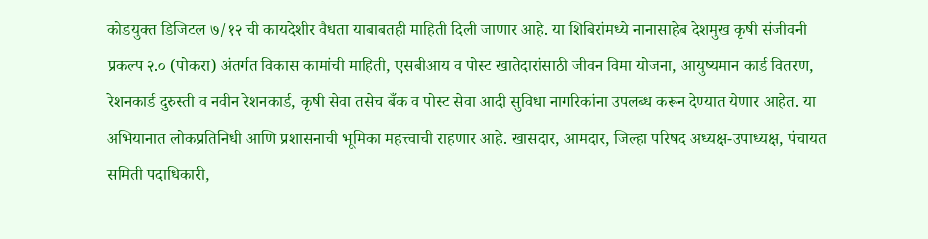कोडयुक्त डिजिटल ७/१२ ची कायदेशीर वैधता याबाबतही माहिती दिली जाणार आहे. या शिबिरांमध्ये नानासाहेब देशमुख कृषी संजीवनी प्रकल्प २.० (पोकरा) अंतर्गत विकास कामांची माहिती, एसबीआय व पोस्ट खातेदारांसाठी जीवन विमा योजना, आयुष्यमान कार्ड वितरण, रेशनकार्ड दुरुस्ती व नवीन रेशनकार्ड, कृषी सेवा तसेच बँक व पोस्ट सेवा आदी सुविधा नागरिकांना उपलब्ध करून देण्यात येणार आहेत. या अभियानात लोकप्रतिनिधी आणि प्रशासनाची भूमिका महत्त्वाची राहणार आहे. खासदार, आमदार, जिल्हा परिषद अध्यक्ष-उपाध्यक्ष, पंचायत समिती पदाधिकारी,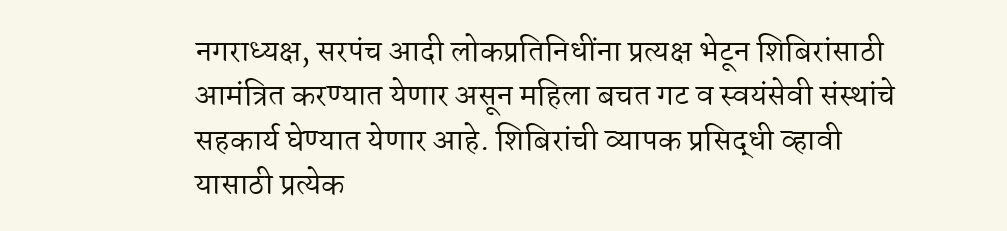नगराध्यक्ष, सरपंच आदी लोकप्रतिनिधींना प्रत्यक्ष भेटून शिबिरांसाठी आमंत्रित करण्यात येणार असून महिला बचत गट व स्वयंसेवी संस्थांचे सहकार्य घेण्यात येणार आहे. शिबिरांची व्यापक प्रसिद्धी व्हावी यासाठी प्रत्येक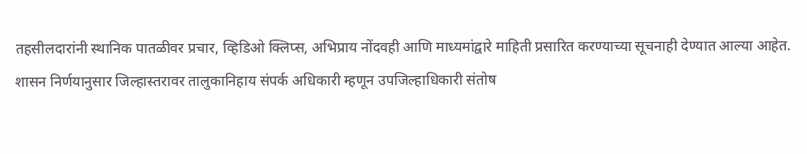तहसीलदारांनी स्थानिक पातळीवर प्रचार, व्हिडिओ क्लिप्स, अभिप्राय नोंदवही आणि माध्यमांद्वारे माहिती प्रसारित करण्याच्या सूचनाही देण्यात आल्या आहेत. शासन निर्णयानुसार जिल्हास्तरावर तालुकानिहाय संपर्क अधिकारी म्हणून उपजिल्हाधिकारी संतोष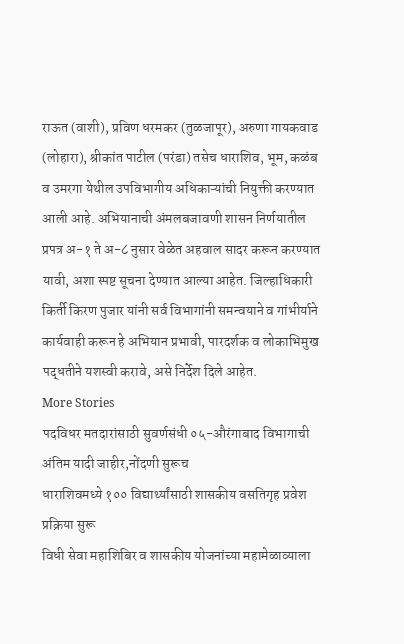राऊत (वाशी), प्रविण धरमकर (तुळजापूर), अरुणा गायकवाड (लोहारा), श्रीकांत पाटील (परंडा) तसेच धाराशिव, भूम, कळंब व उमरगा येथील उपविभागीय अधिकाऱ्यांची नियुक्ती करण्यात आली आहे. अभियानाची अंमलबजावणी शासन निर्णयातील प्रपत्र अ-१ ते अ-८ नुसार वेळेत अहवाल सादर करून करण्यात यावी, अशा स्पष्ट सूचना देण्यात आल्या आहेत. जिल्हाधिकारी किर्ती किरण पुजार यांनी सर्व विभागांनी समन्वयाने व गांभीर्याने कार्यवाही करून हे अभियान प्रभावी, पारदर्शक व लोकाभिमुख पद्धतीने यशस्वी करावे, असे निर्देश दिले आहेत.
More Stories
पदविधर मतदारांसाठी सुवर्णसंधी ०५-औरंगाबाद विभागाची अंतिम यादी जाहीर,नोंदणी सुरूच
धाराशिवमध्ये १०० विद्यार्थ्यांसाठी शासकीय वसतिगृह प्रवेश प्रक्रिया सुरू
विधी सेवा महाशिबिर व शासकीय योजनांच्या महामेळाव्याला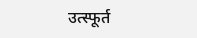उत्स्फूर्त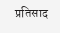प्रतिसाद